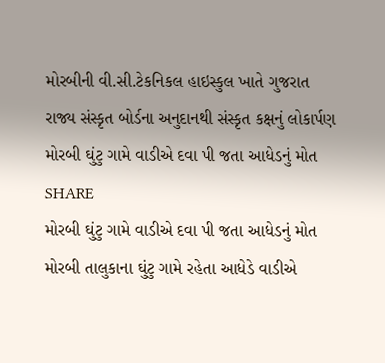મોરબીની વી.સી.ટેકનિકલ હાઇસ્કુલ ખાતે ગુજરાત રાજ્ય સંસ્કૃત બોર્ડના અનુદાનથી સંસ્કૃત કક્ષનું લોકાર્પણ
મોરબી ઘુંટુ ગામે વાડીએ દવા પી જતા આધેડનું મોત
SHARE
મોરબી ઘુંટુ ગામે વાડીએ દવા પી જતા આધેડનું મોત
મોરબી તાલુકાના ઘુંટુ ગામે રહેતા આધેડે વાડીએ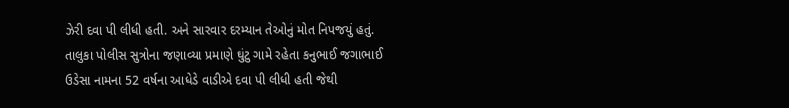ઝેરી દવા પી લીધી હતી. અને સારવાર દરમ્યાન તેઓનું મોત નિપજયું હતું. તાલુકા પોલીસ સુત્રોના જણાવ્યા પ્રમાણે ઘુંટુ ગામે રહેતા કનુભાઈ જગાભાઈ ઉડેસા નામના 52 વર્ષના આધેડે વાડીએ દવા પી લીધી હતી જેથી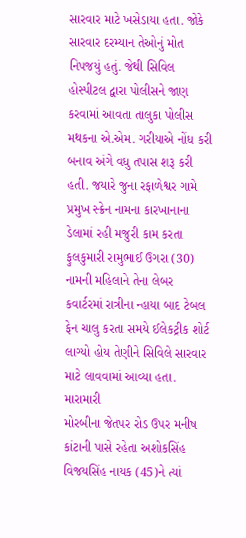સારવાર માટે ખસેડાયા હતા. જોકે સારવાર દરમ્યાન તેઓનું મોત નિપજયું હતું. જેથી સિવિલ હોસ્પીટલ દ્વારા પોલીસને જાણ કરવામાં આવતા તાલુકા પોલીસ મથકના એ.એમ. ગરીયાએ નોંધ કરી બનાવ અંગે વધુ તપાસ શરૂ કરી હતી. જયારે જુના રફાળેશ્વર ગામે પ્રમુખ સ્ક્રેન નામના કારખાનાના ડેલામાં રહી મજુરી કામ કરતા ફુલકુમારી રામુભાઈ ઉગરા (30) નામની મહિલાને તેના લેબર કવાર્ટરમાં રાત્રીના ન્હાયા બાદ ટેબલ ફેન ચાલુ કરતા સમયે ઈલેકટ્રીક શોર્ટ લાગ્યો હોય તેણીને સિવિલે સારવાર માટે લાવવામાં આવ્યા હતા.
મારામારી
મોરબીના જેતપર રોડ ઉપર મનીષ કાંટાની પાસે રહેતા અશોકસિંહ વિજયસિંહ નાયક (45)ને ત્યાં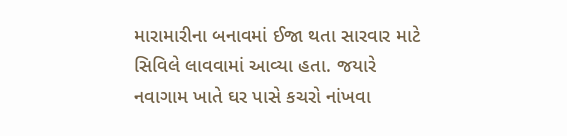મારામારીના બનાવમાં ઈજા થતા સારવાર માટે સિવિલે લાવવામાં આવ્યા હતા. જયારે નવાગામ ખાતે ઘર પાસે કચરો નાંખવા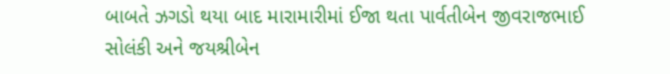બાબતે ઝગડો થયા બાદ મારામારીમાં ઈજા થતા પાર્વતીબેન જીવરાજભાઈ સોલંકી અને જયશ્રીબેન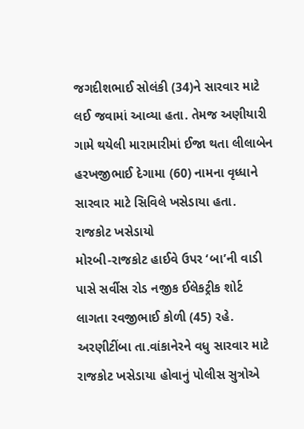જગદીશભાઈ સોલંકી (34)ને સારવાર માટે લઈ જવામાં આવ્યા હતા. તેમજ અણીયારી ગામે થયેલી મારામારીમાં ઈજા થતા લીલાબેન હરખજીભાઈ દેગામા (60) નામના વૃધ્ધાને સારવાર માટે સિવિલે ખસેડાયા હતા.
રાજકોટ ખસેડાયો
મોરબી-રાજકોટ હાઈવે ઉપર ‘બા’ની વાડી પાસે સર્વીસ રોડ નજીક ઈલેકટ્રીક શોર્ટ લાગતા રવજીભાઈ કોળી (45) રહે. અરણીટીંબા તા.વાંકાનેરને વધુ સારવાર માટે રાજકોટ ખસેડાયા હોવાનું પોલીસ સુત્રોએ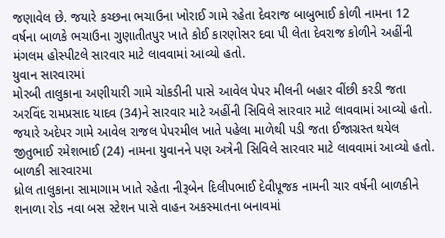જણાવેલ છે. જયારે કચ્છના ભચાઉના ખોરાઈ ગામે રહેતા દેવરાજ બાબુભાઈ કોળી નામના 12 વર્ષના બાળકે ભચાઉના ગુણાતીતપુર ખાતે કોઈ કારણોસર દવા પી લેતા દેવરાજ કોળીને અહીંની મંગલમ હોસ્પીટલે સારવાર માટે લાવવામાં આવ્યો હતો.
યુવાન સારવારમાં
મોરબી તાલુકાના અણીયારી ગામે ચોકડીની પાસે આવેલ પેપર મીલની બહાર વીંછી કરડી જતા અરવિંદ રામપ્રસાદ યાદવ (34)ને સારવાર માટે અહીંની સિવિલે સારવાર માટે લાવવામાં આવ્યો હતો. જયારે અદેપર ગામે આવેલ રાજલ પેપરમીલ ખાતે પહેલા માળેથી પડી જતા ઈજાગ્રસ્ત થયેલ જીતુભાઈ રમેશભાઈ (24) નામના યુવાનને પણ અત્રેની સિવિલે સારવાર માટે લાવવામાં આવ્યો હતો.
બાળકી સારવારમા
ધ્રોલ તાલુકાના સામાગામ ખાતે રહેતા નીરૂબેન દિલીપભાઈ દેવીપૂજક નામની ચાર વર્ષની બાળકીને શનાળા રોડ નવા બસ સ્ટેશન પાસે વાહન અકસ્માતના બનાવમાં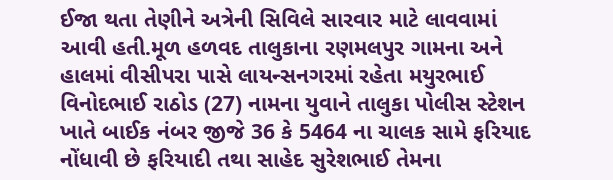ઈજા થતા તેણીને અત્રેની સિવિલે સારવાર માટે લાવવામાં આવી હતી.મૂળ હળવદ તાલુકાના રણમલપુર ગામના અને હાલમાં વીસીપરા પાસે લાયન્સનગરમાં રહેતા મયુરભાઈ વિનોદભાઈ રાઠોડ (27) નામના યુવાને તાલુકા પોલીસ સ્ટેશન ખાતે બાઈક નંબર જીજે 36 કે 5464 ના ચાલક સામે ફરિયાદ નોંધાવી છે ફરિયાદી તથા સાહેદ સુરેશભાઈ તેમના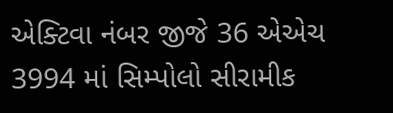એક્ટિવા નંબર જીજે 36 એએચ 3994 માં સિમ્પોલો સીરામીક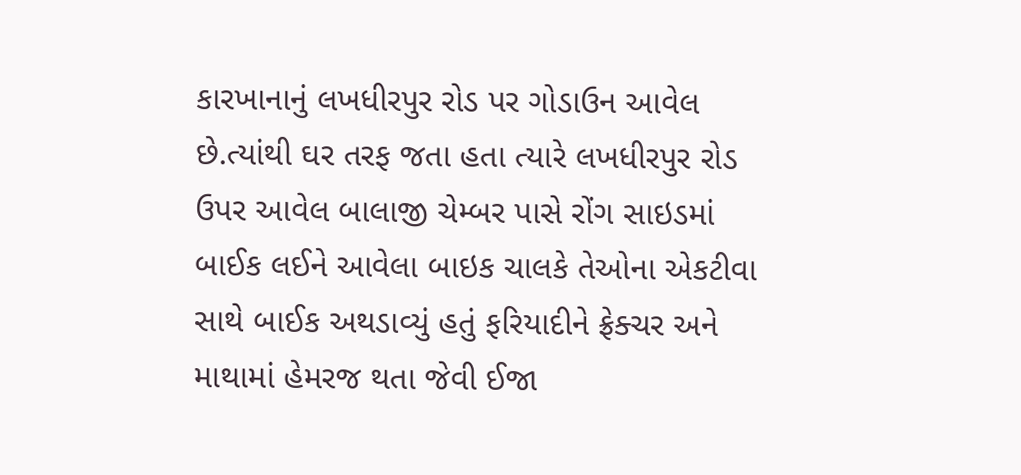કારખાનાનું લખધીરપુર રોડ પર ગોડાઉન આવેલ છે.ત્યાંથી ઘર તરફ જતા હતા ત્યારે લખધીરપુર રોડ ઉપર આવેલ બાલાજી ચેમ્બર પાસે રોંગ સાઇડમાં બાઈક લઈને આવેલા બાઇક ચાલકે તેઓના એકટીવા સાથે બાઈક અથડાવ્યું હતું ફરિયાદીને ફ્રેક્ચર અને માથામાં હેમરજ થતા જેવી ઈજા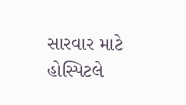સારવાર માટે હોસ્પિટલે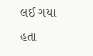લઈ ગયા હતા